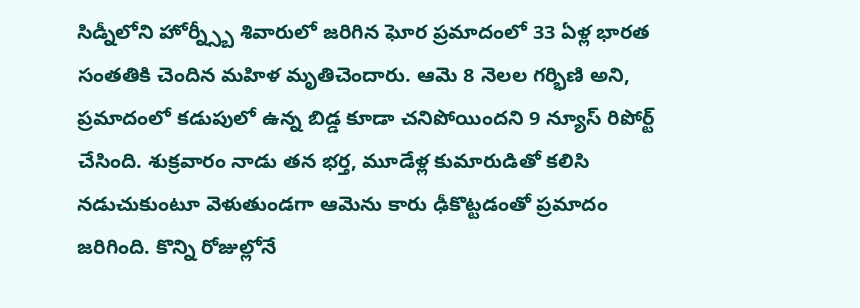సిడ్నీలోని హోర్న్స్బీ శివారులో జరిగిన ఘోర ప్రమాదంలో 33 ఏళ్ల భారత సంతతికి చెందిన మహిళ మృతిచెందారు. ఆమె 8 నెలల గర్భిణి అని, ప్రమాదంలో కడుపులో ఉన్న బిడ్డ కూడా చనిపోయిందని 9 న్యూస్ రిపోర్ట్ చేసింది. శుక్రవారం నాడు తన భర్త, మూడేళ్ల కుమారుడితో కలిసి నడుచుకుంటూ వెళుతుండగా ఆమెను కారు ఢీకొట్టడంతో ప్రమాదం జరిగింది. కొన్ని రోజుల్లోనే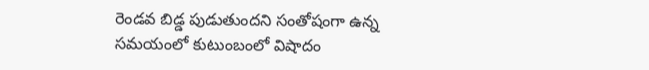రెండవ బిడ్డ పుడుతుందని సంతోషంగా ఉన్న సమయంలో కుటుంబంలో విషాదం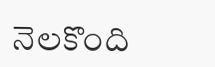నెలకొంది